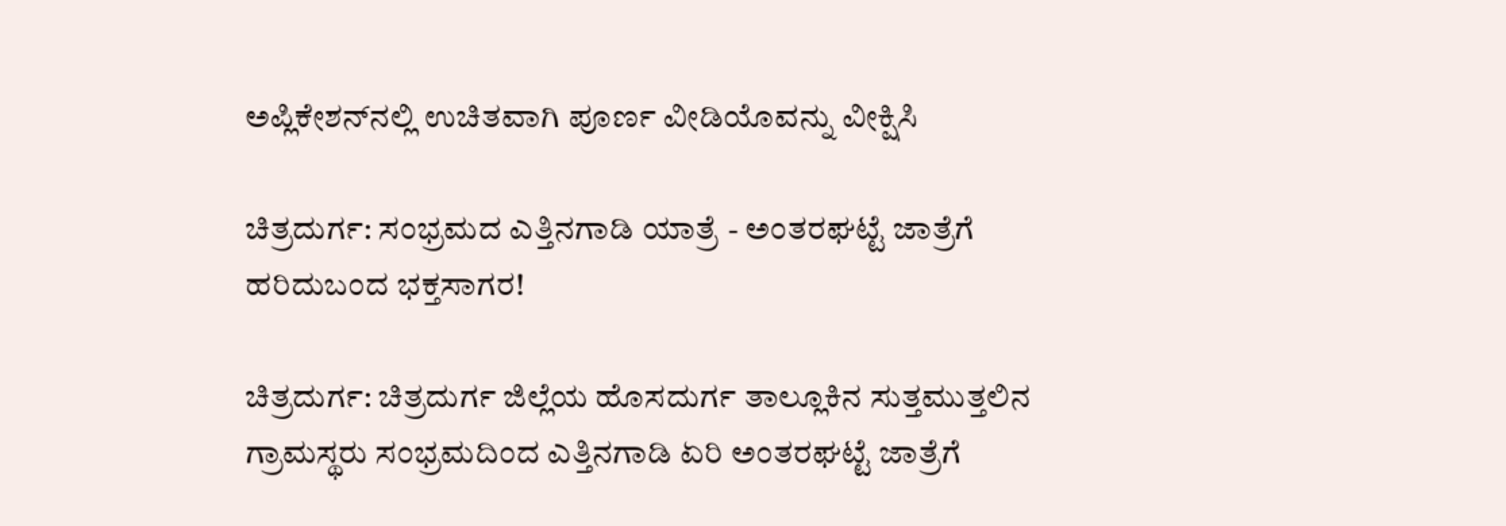ಅಪ್ಲಿಕೇಶನ್‌ನಲ್ಲಿ ಉಚಿತವಾಗಿ ಪೂರ್ಣ ವೀಡಿಯೊವನ್ನು ವೀಕ್ಷಿಸಿ

ಚಿತ್ರದುರ್ಗ: ಸಂಭ್ರಮದ ಎತ್ತಿನಗಾಡಿ ಯಾತ್ರೆ - ಅಂತರಘಟ್ಟೆ ಜಾತ್ರೆಗೆ ಹರಿದುಬಂದ ಭಕ್ತಸಾಗರ!

ಚಿತ್ರದುರ್ಗ: ಚಿತ್ರದುರ್ಗ ಜಿಲ್ಲೆಯ ಹೊಸದುರ್ಗ ತಾಲ್ಲೂಕಿನ ಸುತ್ತಮುತ್ತಲಿನ ಗ್ರಾಮಸ್ಥರು ಸಂಭ್ರಮದಿಂದ ಎತ್ತಿನಗಾಡಿ ಏರಿ ಅಂತರಘಟ್ಟೆ ಜಾತ್ರೆಗೆ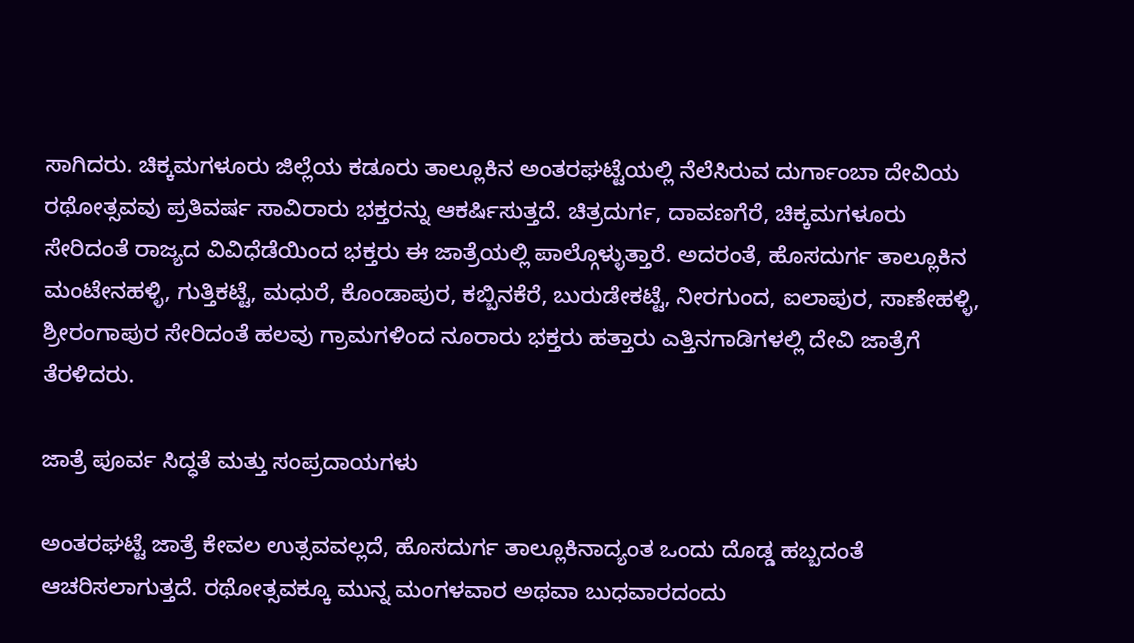ಸಾಗಿದರು. ಚಿಕ್ಕಮಗಳೂರು ಜಿಲ್ಲೆಯ ಕಡೂರು ತಾಲ್ಲೂಕಿನ ಅಂತರಘಟ್ಟೆಯಲ್ಲಿ ನೆಲೆಸಿರುವ ದುರ್ಗಾಂಬಾ ದೇವಿಯ ರಥೋತ್ಸವವು ಪ್ರತಿವರ್ಷ ಸಾವಿರಾರು ಭಕ್ತರನ್ನು ಆಕರ್ಷಿಸುತ್ತದೆ. ಚಿತ್ರದುರ್ಗ, ದಾವಣಗೆರೆ, ಚಿಕ್ಕಮಗಳೂರು ಸೇರಿದಂತೆ ರಾಜ್ಯದ ವಿವಿಧೆಡೆಯಿಂದ ಭಕ್ತರು ಈ ಜಾತ್ರೆಯಲ್ಲಿ ಪಾಲ್ಗೊಳ್ಳುತ್ತಾರೆ. ಅದರಂತೆ, ಹೊಸದುರ್ಗ ತಾಲ್ಲೂಕಿನ ಮಂಟೇನಹಳ್ಳಿ, ಗುತ್ತಿಕಟ್ಟೆ, ಮಧುರೆ, ಕೊಂಡಾಪುರ, ಕಬ್ಬಿನಕೆರೆ, ಬುರುಡೇಕಟ್ಟೆ, ನೀರಗುಂದ, ಐಲಾಪುರ, ಸಾಣೇಹಳ್ಳಿ, ಶ್ರೀರಂಗಾಪುರ ಸೇರಿದಂತೆ ಹಲವು ಗ್ರಾಮಗಳಿಂದ ನೂರಾರು ಭಕ್ತರು ಹತ್ತಾರು ಎತ್ತಿನಗಾಡಿಗಳಲ್ಲಿ ದೇವಿ ಜಾತ್ರೆಗೆ ತೆರಳಿದರು.

ಜಾತ್ರೆ ಪೂರ್ವ ಸಿದ್ಧತೆ ಮತ್ತು ಸಂಪ್ರದಾಯಗಳು

ಅಂತರಘಟ್ಟೆ ಜಾತ್ರೆ ಕೇವಲ ಉತ್ಸವವಲ್ಲದೆ, ಹೊಸದುರ್ಗ ತಾಲ್ಲೂಕಿನಾದ್ಯಂತ ಒಂದು ದೊಡ್ಡ ಹಬ್ಬದಂತೆ ಆಚರಿಸಲಾಗುತ್ತದೆ. ರಥೋತ್ಸವಕ್ಕೂ ಮುನ್ನ ಮಂಗಳವಾರ ಅಥವಾ ಬುಧವಾರದಂದು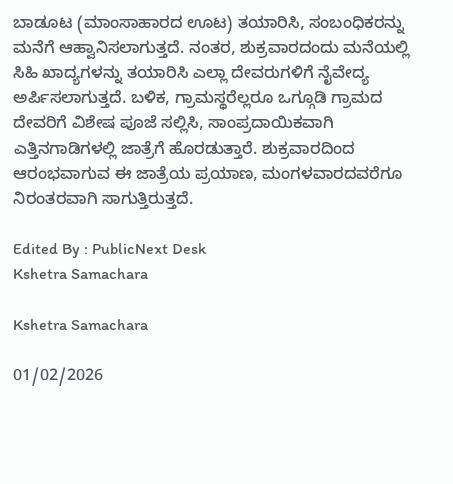ಬಾಡೂಟ (ಮಾಂಸಾಹಾರದ ಊಟ) ತಯಾರಿಸಿ, ಸಂಬಂಧಿಕರನ್ನು ಮನೆಗೆ ಆಹ್ವಾನಿಸಲಾಗುತ್ತದೆ. ನಂತರ, ಶುಕ್ರವಾರದಂದು ಮನೆಯಲ್ಲಿ ಸಿಹಿ ಖಾದ್ಯಗಳನ್ನು ತಯಾರಿಸಿ ಎಲ್ಲಾ ದೇವರುಗಳಿಗೆ ನೈವೇದ್ಯ ಅರ್ಪಿಸಲಾಗುತ್ತದೆ. ಬಳಿಕ, ಗ್ರಾಮಸ್ಥರೆಲ್ಲರೂ ಒಗ್ಗೂಡಿ ಗ್ರಾಮದ ದೇವರಿಗೆ ವಿಶೇಷ ಪೂಜೆ ಸಲ್ಲಿಸಿ, ಸಾಂಪ್ರದಾಯಿಕವಾಗಿ ಎತ್ತಿನಗಾಡಿಗಳಲ್ಲಿ ಜಾತ್ರೆಗೆ ಹೊರಡುತ್ತಾರೆ. ಶುಕ್ರವಾರದಿಂದ ಆರಂಭವಾಗುವ ಈ ಜಾತ್ರೆಯ ಪ್ರಯಾಣ, ಮಂಗಳವಾರದವರೆಗೂ ನಿರಂತರವಾಗಿ ಸಾಗುತ್ತಿರುತ್ತದೆ.

Edited By : PublicNext Desk
Kshetra Samachara

Kshetra Samachara

01/02/2026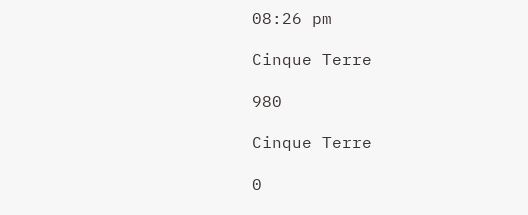08:26 pm

Cinque Terre

980

Cinque Terre

0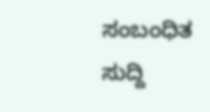ಸಂಬಂಧಿತ ಸುದ್ದಿ